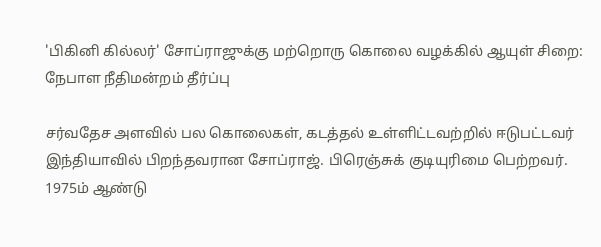'பிகினி கில்லர்' சோப்ராஜுக்கு மற்றொரு கொலை வழக்கில் ஆயுள் சிறை: நேபாள நீதிமன்றம் தீர்ப்பு

சர்வதேச அளவில் பல கொலைகள், கடத்தல் உள்ளிட்டவற்றில் ஈடுபட்டவர் இந்தியாவில் பிறந்தவரான சோப்ராஜ். பிரெஞ்சுக் குடியுரிமை பெற்றவர். 1975ம் ஆண்டு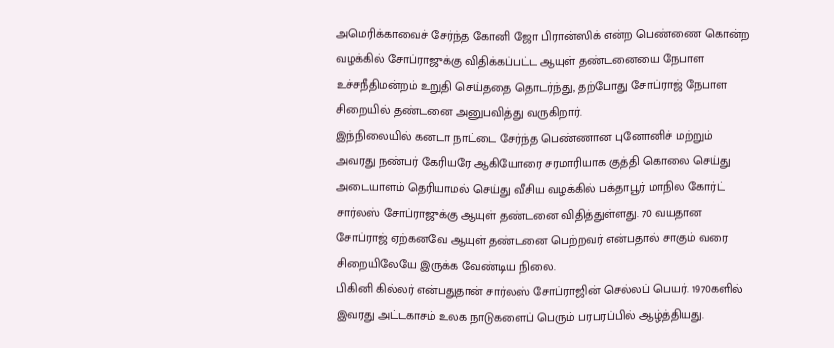அமெரிக்காவைச் சேர்ந்த கோனி ஜோ பிரான்ஸிக் என்ற பெண்ணை கொன்ற வழக்கில் சோப்ராஜுக்கு விதிக்கப்பட்ட ஆயுள் தண்டனையை நேபாள உச்சநீதிமன்றம் உறுதி செய்ததை தொடர்ந்து, தற்போது சோப்ராஜ் நேபாள சிறையில் தண்டனை அனுபவித்து வருகிறார்.
இந்நிலையில் கனடா நாட்டை சேர்ந்த பெண்ணான புனோனிச் மற்றும் அவரது நண்பர் கேரியரே ஆகியோரை சரமாரியாக குத்தி கொலை செய்து அடையாளம் தெரியாமல் செய்து வீசிய வழக்கில் பக்தாபூர் மாநில கோர்ட் சார்லஸ் சோப்ராஜுக்கு ஆயுள் தண்டனை விதித்துள்ளது. 70 வயதான சோப்ராஜ் ஏற்கனவே ஆயுள் தண்டனை பெற்றவர் என்பதால் சாகும் வரை சிறையிலேயே இருக்க வேண்டிய நிலை.
பிகினி கில்லர் என்பதுதான் சார்லஸ் சோப்ராஜின் செல்லப் பெயர். 1970களில் இவரது அட்டகாசம் உலக நாடுகளைப் பெரும் பரபரப்பில் ஆழ்த்தியது.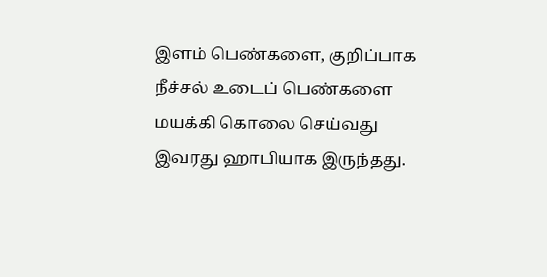இளம் பெண்களை, குறிப்பாக நீச்சல் உடைப் பெண்களை மயக்கி கொலை செய்வது இவரது ஹாபியாக இருந்தது.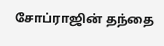சோப்ராஜின் தந்தை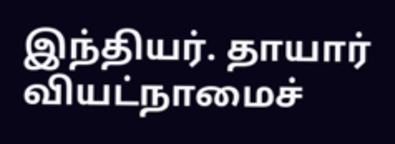இந்தியர். தாயார் வியட்நாமைச்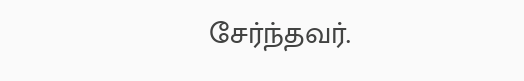சேர்ந்தவர்.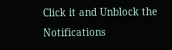Click it and Unblock the Notifications